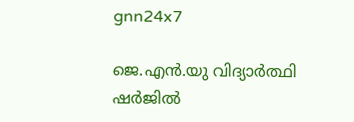gnn24x7

ജെ.എന്‍.യു വിദ്യാര്‍ത്ഥി ഷര്‍ജില്‍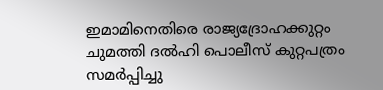ഇമാമിനെതിരെ രാജ്യദ്രോഹക്കുറ്റം ചുമത്തി ദല്‍ഹി പൊലീസ് കുറ്റപത്രം സമര്‍പ്പിച്ചു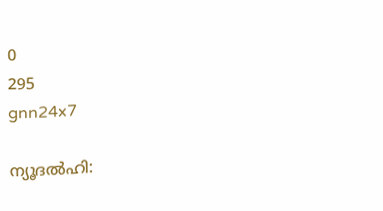0
295
gnn24x7

ന്യൂദല്‍ഹി: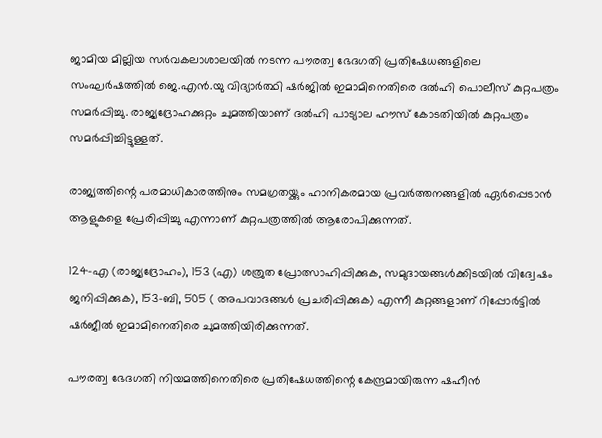ജാമിയ മില്ലിയ സര്‍വകലാശാലയില്‍ നടന്ന പൗരത്വ ഭേദഗതി പ്രതിഷേധങ്ങളിലെ സംഘര്‍ഷത്തില്‍ ജെ.എന്‍.യു വിദ്യാര്‍ത്ഥി ഷര്‍ജില്‍ ഇമാമിനെതിരെ ദല്‍ഹി പൊലീസ് കുറ്റപത്രം സമര്‍പ്പിച്ചു. രാജ്യദ്രോഹക്കുറ്റം ചുമത്തിയാണ് ദല്‍ഹി പാട്യാല ഹൗസ് കോടതിയില്‍ കുറ്റപത്രം സമര്‍പ്പിച്ചിട്ടുള്ളത്.

രാജ്യത്തിന്റെ പരമാധികാരത്തിനും സമഗ്രതയ്ക്കും ഹാനികരമായ പ്രവര്‍ത്തനങ്ങളില്‍ ഏര്‍പ്പെടാന്‍ ആളുകളെ പ്രേരിപ്പിച്ചു എന്നാണ് കുറ്റപത്രത്തില്‍ ആരോപിക്കുന്നത്.

124-എ (രാജ്യദ്രോഹം), 153 (എ) ശത്രുത പ്രോത്സാഹിപ്പിക്കുക, സമുദായങ്ങള്‍ക്കിടയില്‍ വിദ്വേഷം ജനിപ്പിക്കുക), 153-ബി, 505 ( അപവാദങ്ങള്‍ പ്രചരിപ്പിക്കുക) എന്നീ കുറ്റങ്ങളാണ് റിപ്പോര്‍ട്ടില്‍ ഷര്‍ജീല്‍ ഇമാമിനെതിരെ ചുമത്തിയിരിക്കുന്നത്.

പൗരത്വ ഭേദഗതി നിയമത്തിനെതിരെ പ്രതിഷേധത്തിന്റെ കേന്ദ്രമായിരുന്ന ഷഹീന്‍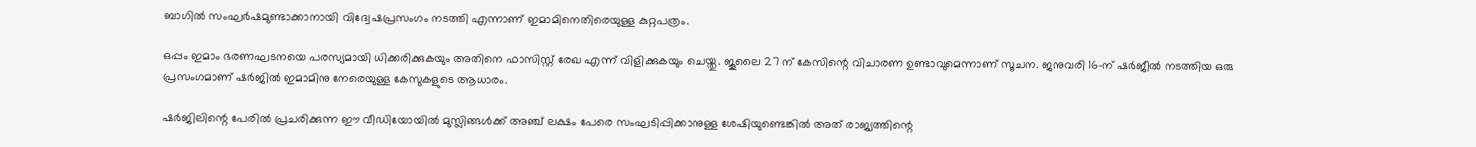ബാഗില്‍ സംഘര്‍ഷമുണ്ടാക്കാനായി വിദ്വേഷപ്രസംഗം നടത്തി എന്നാണ് ഇമാമിനെതിരെയുള്ള കുറ്റപത്രം.

ഒപ്പം ഇമാം ഭരണഘടനയെ പരസ്യമായി ധിക്കരിക്കുകയും അതിനെ ഫാസിസ്റ്റ് രേഖ എന്ന് വിളിക്കുകയും ചെയ്തു. ജൂലൈ 27 ന് കേസിന്റെ വിചാരണ ഉണ്ടാവുമെന്നാണ് സൂചന. ജനുവരി 16-ന് ഷര്‍ജീല്‍ നടത്തിയ ഒരു പ്രസംഗമാണ് ഷര്‍ജില്‍ ഇമാമിനു നേരെയുള്ള കേസുകളുടെ ആധാരം.

ഷര്‍ജിലിന്റെ പേരില്‍ പ്രചരിക്കുന്ന ഈ വീഡിയോയില്‍ മുസ്ലിങ്ങള്‍ക്ക് അഞ്ച് ലക്ഷം പേരെ സംഘടിപ്പിക്കാനുള്ള ശേഷിയുണ്ടെങ്കില്‍ അത് രാജ്യത്തിന്റെ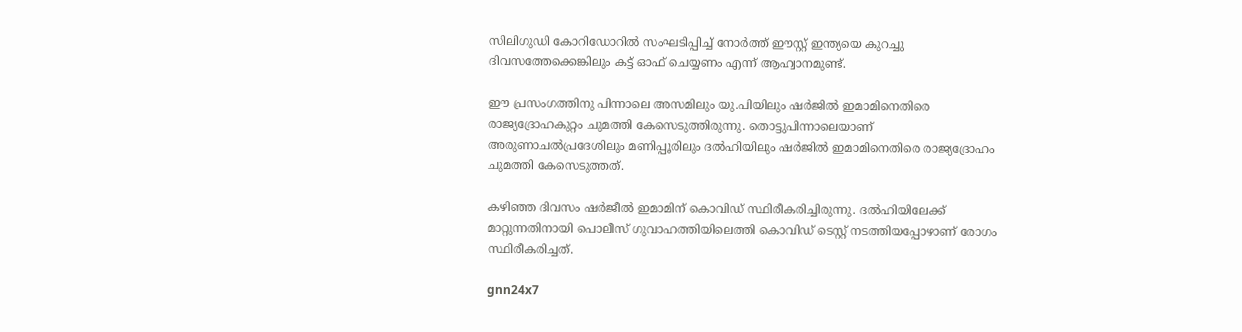സിലിഗുഡി കോറിഡോറില്‍ സംഘടിപ്പിച്ച് നോര്‍ത്ത് ഈസ്റ്റ് ഇന്ത്യയെ കുറച്ചു ദിവസത്തേക്കെങ്കിലും കട്ട് ഓഫ് ചെയ്യണം എന്ന് ആഹ്വാനമുണ്ട്.

ഈ പ്രസംഗത്തിനു പിന്നാലെ അസമിലും യു.പിയിലും ഷര്‍ജില്‍ ഇമാമിനെതിരെ രാജ്യദ്രോഹകുറ്റം ചുമത്തി കേസെടുത്തിരുന്നു. തൊട്ടുപിന്നാലെയാണ് അരുണാചല്‍പ്രദേശിലും മണിപ്പൂരിലും ദല്‍ഹിയിലും ഷര്‍ജില്‍ ഇമാമിനെതിരെ രാജ്യദ്രോഹം ചുമത്തി കേസെടുത്തത്.

കഴിഞ്ഞ ദിവസം ഷര്‍ജീല്‍ ഇമാമിന് കൊവിഡ് സ്ഥിരീകരിച്ചിരുന്നു. ദല്‍ഹിയിലേക്ക് മാറ്റുന്നതിനായി പൊലീസ് ഗുവാഹത്തിയിലെത്തി കൊവിഡ് ടെസ്റ്റ് നടത്തിയപ്പോഴാണ് രോഗം സ്ഥിരീകരിച്ചത്.

gnn24x7